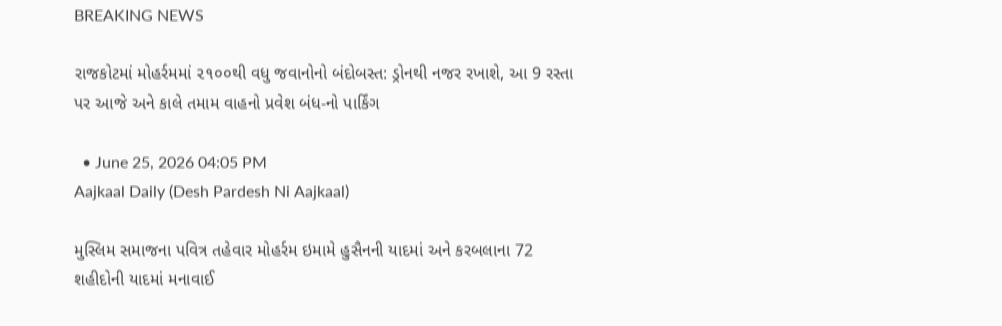BREAKING NEWS

રાજકોટમાં મોહર્રમમાં ૨૧૦૦થી વધુ જવાનોનો બંદોબસ્ત: ડ્રોનથી નજર રખાશે, આ 9 રસ્તા પર આજે અને કાલે તમામ વાહનો પ્રવેશ બંધ-નો પાર્કિંગ

  • June 25, 2026 04:05 PM
Aajkaal Daily (Desh Pardesh Ni Aajkaal)

મુસ્લિમ સમાજના પવિત્ર તહેવાર મોહર્રમ ઇમામે હુસૈનની યાદમાં અને કરબલાના 72 શહીદોની યાદમાં મનાવાઈ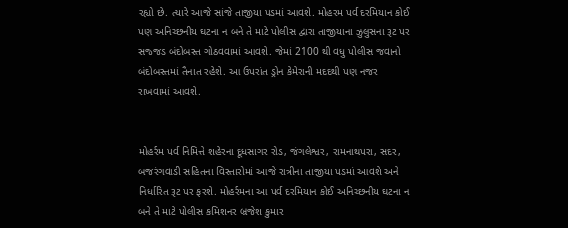રહ્યો છે. ત્યારે આજે સાંજે તાજીયા પડમાં આવશે. મોહરમ પર્વ દરમિયાન કોઈ પણ અનિચ્છનીય ઘટના ન બને તે માટે પોલીસ દ્વારા તાજીયાના ઝુલુસના રૂટ પર સજ્જડ બંદોબસ્ત ગોઠવવામાં આવશે. જેમાં 2100 થી વધુ પોલીસ જવાનો બંદોબસ્તમાં તૈનાત રહેશે. આ ઉપરાંત ડ્રોન કેમેરાની મદદથી પણ નજર રાખવામાં આવશે.


મોહર્રમ પર્વ નિમિત્તે શહેરના દૂધસાગર રોડ, જંગલેશ્વર, રામનાથપરા, સદર, બજરંગવાડી સહિતના વિસ્તારોમાં આજે રાત્રીના તાજીયા પડમાં આવશે અને નિર્ધારિત રૂટ પર ફરશે. મોહર્રમના આ પર્વ દરમિયાન કોઈ અનિચ્છનીય ઘટના ન બને તે માટે પોલીસ કમિશનર બ્રજેશ કુમાર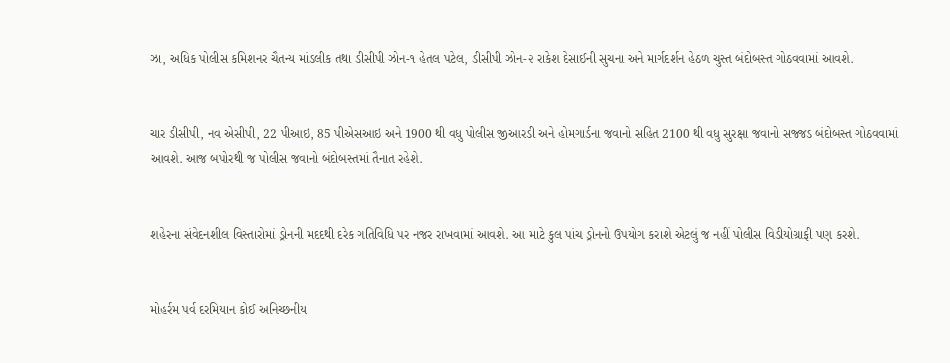ઝા, અધિક પોલીસ કમિશનર ચૈતન્ય માંડલીક તથા ડીસીપી ઝોન-૧ હેતલ પટેલ, ડીસીપી ઝોન-૨ રાકેશ દેસાઈની સુચના અને માર્ગદર્શન હેઠળ ચુસ્ત બંદોબસ્ત ગોઠવવામાં આવશે.


ચાર ડીસીપી, નવ એસીપી, 22 પીઆઇ, 85 પીએસઆઇ અને 1900 થી વધુ પોલીસ જીઆરડી અને હોમગાર્ડના જવાનો સહિત 2100 થી વધુ સુરક્ષા જવાનો સજ્જડ બંદોબસ્ત ગોઠવવામાં આવશે. આજ બપોરથી જ પોલીસ જવાનો બંદોબસ્તમાં તૈનાત રહેશે.


શહેરના સંવેદનશીલ વિસ્તારોમાં ડ્રોનની મદદથી દરેક ગતિવિધિ પર નજર રાખવામાં આવશે. આ માટે કુલ પાંચ ડ્રોનનો ઉપયોગ કરાશે એટલું જ નહીં પોલીસ વિડીયોગ્રાફી પણ કરશે.


મોહર્રમ પર્વ દરમિયાન કોઈ અનિચ્છનીય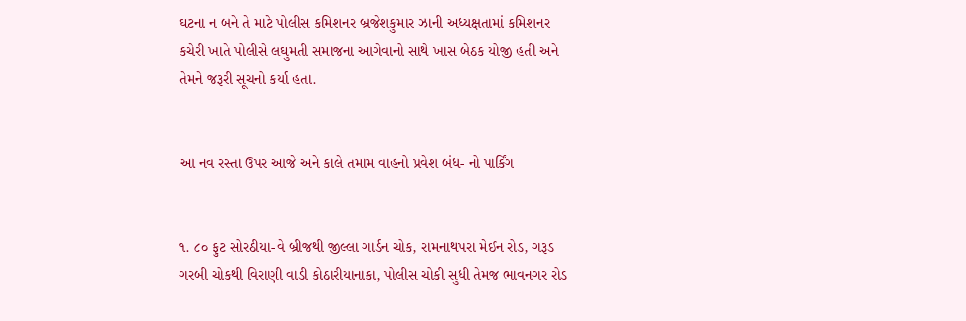ઘટના ન બને તે માટે પોલીસ કમિશનર બ્રજેશકુમાર ઝાની અધ્યક્ષતામાં કમિશનર કચેરી ખાતે પોલીસે લઘુમતી સમાજના આગેવાનો સાથે ખાસ બેઠક યોજી હતી અને તેમને જરૂરી સૂચનો કર્યા હતા.


આ નવ રસ્તા ઉપર આજે અને કાલે તમામ વાહનો પ્રવેશ બંધ- નો પાર્કિંગ


૧. ૮૦ ફુટ સોરઠીયા-વે બ્રીજથી જીલ્લા ગાર્ડન ચોક, રામનાથપરા મેઈન રોડ, ગરૂડ ગરબી ચોકથી વિરાણી વાડી કોઠારીયાનાકા, પોલીસ ચોકી સુધી તેમજ ભાવનગર રોડ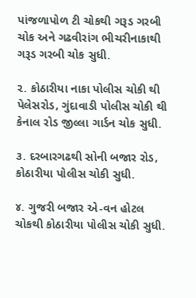પાંજળાપોળ ટી ચોકથી ગરૂડ ગરબી ચોક અને ગઢવીરાંગ ભીચરીનાકાથી ગરૂડ ગરબી ચોક સુધી.

૨. કોઠારીયા નાકા પોલીસ ચોકી થી પેલેસરોડ, ગુંદાવાડી પોલીસ ચોકી થી કેનાલ રોડ જીલ્લા ગાર્ડન ચોક સુધી.

૩. દરબારગઢથી સોની બજાર રોડ, કોઠારીયા પોલીસ ચોકી સુધી.

૪. ગુજરી બજાર એ-વન હોટલ ચોકથી કોઠારીયા પોલીસ ચોકી સુધી.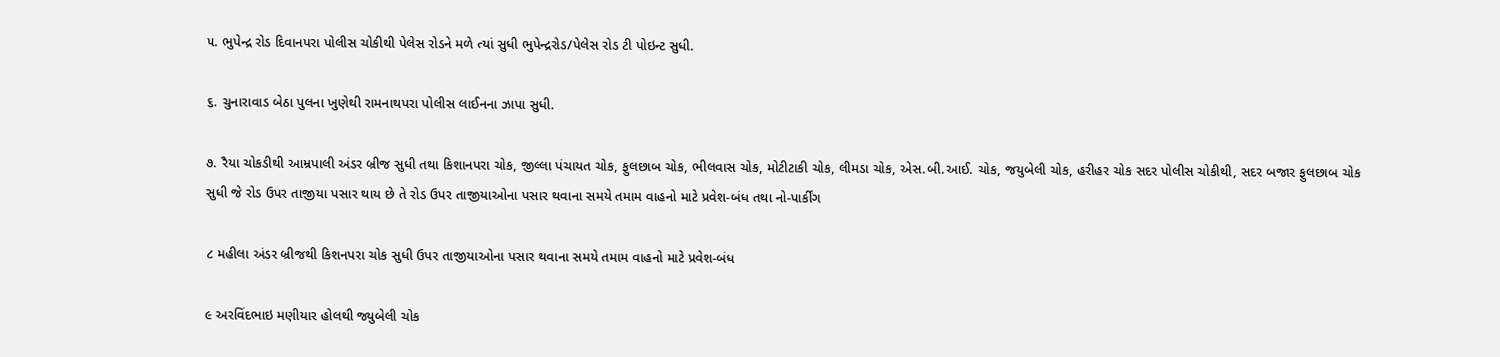૫. ભુપેન્દ્ર રોડ દિવાનપરા પોલીસ ચોકીથી પેલેસ રોડને મળે ત્યાં સુધી ભુપેન્દ્રરોડ/પેલેસ રોડ ટી પોઇન્ટ સુધી.

૬. ચુનારાવાડ બેઠા પુલના ખુણેથી રામનાથપરા પોલીસ લાઈનના ઝાપા સુધી.

૭. રૈયા ચોકડીથી આમ્રપાલી અંડર બ્રીજ સુધી તથા કિશાનપરા ચોક, જીલ્લા પંચાયત ચોક, ફુલછાબ ચોક, ભીલવાસ ચોક, મોટીટાકી ચોક, લીમડા ચોક, એસ.બી.આઈ. ચોક, જયુબેલી ચોક, હરીહર ચોક સદર પોલીસ ચોકીથી, સદર બજાર ફુલછાબ ચોક સુધી જે રોડ ઉપર તાજીયા પસાર થાય છે તે રોડ ઉપર તાજીયાઓના પસાર થવાના સમયે તમામ વાહનો માટે પ્રવેશ-બંધ તથા નો-પાર્કીંગ

૮ મહીલા અંડર બ્રીજથી કિશનપરા ચોક સુધી ઉપર તાજીયાઓના પસાર થવાના સમયે તમામ વાહનો માટે પ્રવેશ-બંધ

૯ અરવિંદભાઇ મણીયાર હોલથી જ્યુબેલી ચોક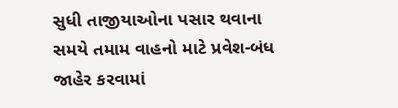સુધી તાજીયાઓના પસાર થવાના સમયે તમામ વાહનો માટે પ્રવેશ-બંધ જાહેર કરવામાં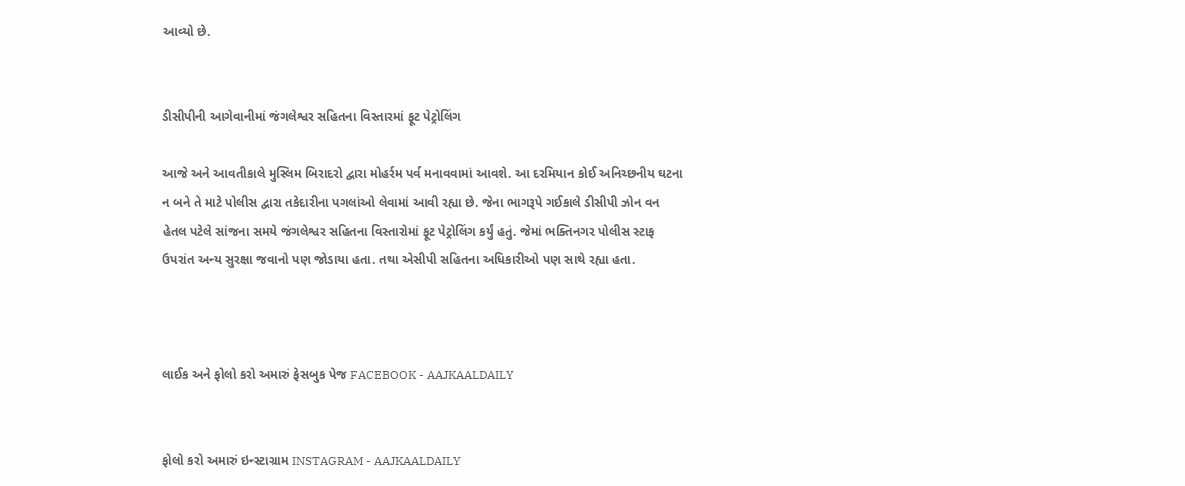આવ્યો છે.


ડીસીપીની આગેવાનીમાં જંગલેશ્વર સહિતના વિસ્તારમાં ફૂટ પેટ્રોલિંગ

આજે અને આવતીકાલે મુસ્લિમ બિરાદરો દ્વારા મોહર્રમ પર્વ મનાવવામાં આવશે. આ દરમિયાન કોઈ અનિચ્છનીય ઘટના ન બને તે માટે પોલીસ દ્વારા તકેદારીના પગલાંઓ લેવામાં આવી રહ્યા છે. જેના ભાગરૂપે ગઈકાલે ડીસીપી ઝોન વન હેતલ પટેલે સાંજના સમયે જંગલેશ્વર સહિતના વિસ્તારોમાં ફૂટ પેટ્રોલિંગ કર્યું હતું. જેમાં ભક્તિનગર પોલીસ સ્ટાફ ઉપરાંત અન્ય સુરક્ષા જવાનો પણ જોડાયા હતા. તથા એસીપી સહિતના અધિકારીઓ પણ સાથે રહ્યા હતા.



લાઈક અને ફોલો કરો અમારું ફેસબુક પેજ FACEBOOK - AAJKAALDAILY


ફોલો કરો અમારું ઇન્સ્ટાગ્રામ INSTAGRAM - AAJKAALDAILY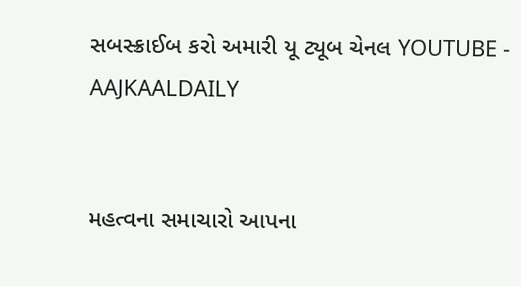સબસ્ક્રાઈબ કરો અમારી યૂ ટ્યૂબ ચેનલ YOUTUBE - AAJKAALDAILY


મહત્વના સમાચારો આપના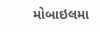મોબાઇલમા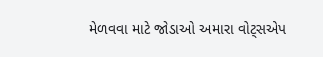મેળવવા માટે જોડાઓ અમારા વોટ્સએપ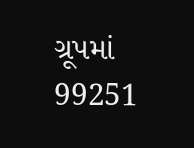ગ્રૂપમાં  99251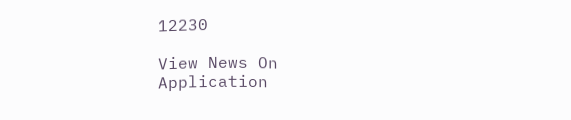12230

View News On Application